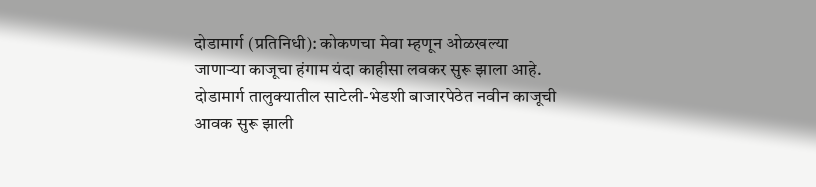दोडामार्ग (प्रतिनिधी): कोकणचा मेवा म्हणून ओळखल्या जाणाऱ्या काजूचा हंगाम यंदा काहीसा लवकर सुरू झाला आहे. दोडामार्ग तालुक्यातील साटेली-भेडशी बाजारपेठेत नवीन काजूची आवक सुरू झाली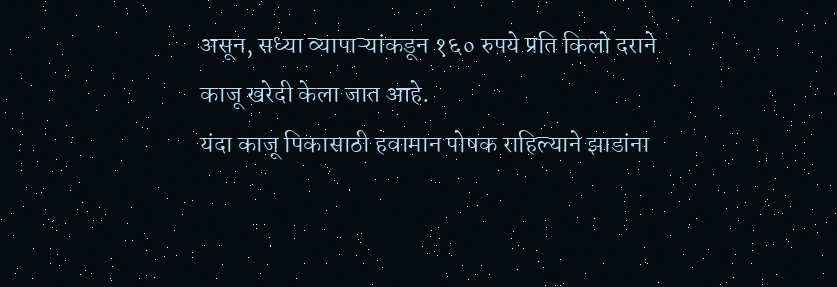असून, सध्या व्यापाऱ्यांकडून १६० रुपये प्रति किलो दराने काजू खरेदी केला जात आहे.
यंदा काजू पिकासाठी हवामान पोषक राहिल्याने झाडांना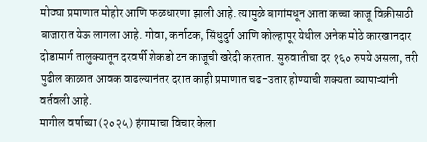मोठ्या प्रमाणात मोहोर आणि फळधारणा झाली आहे. त्यामुळे बागांमधून आता कच्चा काजू विक्रीसाठी बाजारात येऊ लागला आहे. गोवा, कर्नाटक, सिंधुदुर्ग आणि कोल्हापूर येथील अनेक मोठे कारखानदार दोडामार्ग तालुक्यातून दरवर्षी शेकडो टन काजूची खरेदी करतात. सुरुवातीचा दर १६० रुपये असला, तरी पुढील काळात आवक वाढल्यानंतर दरात काही प्रमाणात चढ-उतार होण्याची शक्यता व्यापाऱ्यांनी वर्तवली आहे.
मागील वर्षाच्या (२०२५) हंगामाचा विचार केला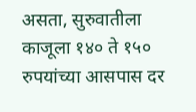असता, सुरुवातीला काजूला १४० ते १५० रुपयांच्या आसपास दर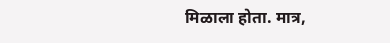मिळाला होता. मात्र,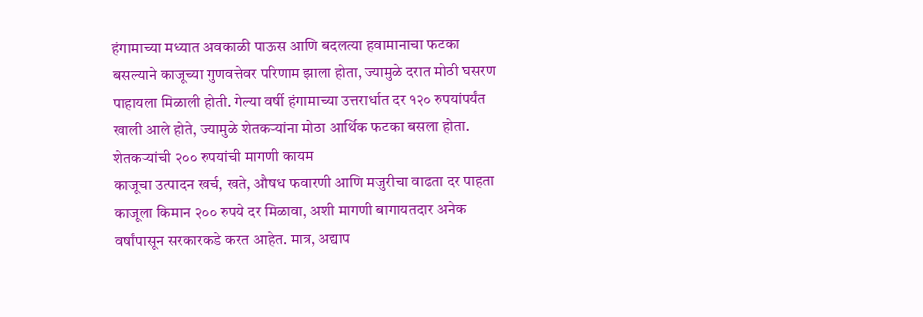हंगामाच्या मध्यात अवकाळी पाऊस आणि बदलत्या हवामानाचा फटका बसल्याने काजूच्या गुणवत्तेवर परिणाम झाला होता, ज्यामुळे दरात मोठी घसरण पाहायला मिळाली होती. गेल्या वर्षी हंगामाच्या उत्तरार्धात दर १२० रुपयांपर्यंत खाली आले होते, ज्यामुळे शेतकऱ्यांना मोठा आर्थिक फटका बसला होता.
शेतकऱ्यांची २०० रुपयांची मागणी कायम
काजूचा उत्पादन खर्च, खते, औषध फवारणी आणि मजुरीचा वाढता दर पाहता काजूला किमान २०० रुपये दर मिळावा, अशी मागणी बागायतदार अनेक वर्षांपासून सरकारकडे करत आहेत. मात्र, अद्याप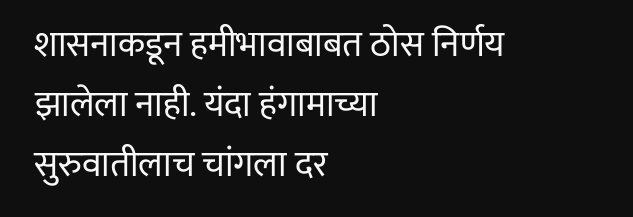शासनाकडून हमीभावाबाबत ठोस निर्णय झालेला नाही. यंदा हंगामाच्या सुरुवातीलाच चांगला दर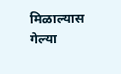मिळाल्यास गेल्या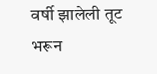वर्षी झालेली तूट भरून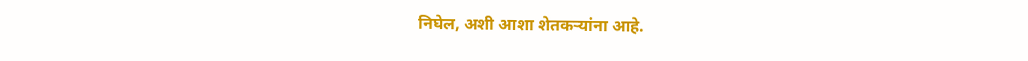निघेल, अशी आशा शेतकऱ्यांना आहे.